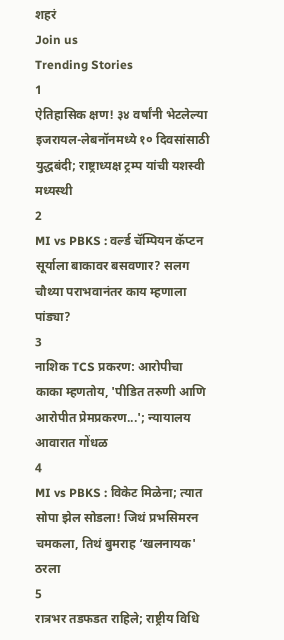शहरं
Join us
Trending Stories
1
ऐतिहासिक क्षण! ३४ वर्षांनी भेटलेल्या इजरायल-लेबनॉनमध्ये १० दिवसांसाठी युद्धबंदी; राष्ट्राध्यक्ष ट्रम्प यांची यशस्वी मध्यस्थी
2
MI vs PBKS : वर्ल्ड चॅम्पियन कॅप्टन सूर्याला बाकावर बसवणार? सलग चौथ्या पराभवानंतर काय म्हणाला पांड्या?
3
नाशिक TCS प्रकरण: आरोपीचा काका म्हणतोय, 'पीडित तरुणी आणि आरोपीत प्रेमप्रकरण...'; न्यायालय आवारात गोंधळ
4
MI vs PBKS : विकेट मिळेना; त्यात सोपा झेल सोडला! जिथं प्रभसिमरन चमकला, तिथं बुमराह ‘खलनायक' ठरला
5
रात्रभर तडफडत राहिले; राष्ट्रीय विधि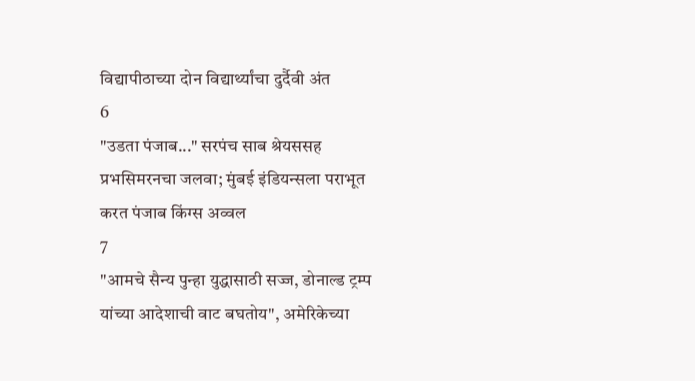विद्यापीठाच्या दोन विद्यार्थ्यांचा दुर्दैवी अंत
6
"उडता पंजाब..." सरपंच साब श्रेयससह प्रभसिमरनचा जलवा; मुंबई इंडियन्सला पराभूत करत पंजाब किंग्स अव्वल
7
"आमचे सैन्य पुन्हा युद्धासाठी सज्ज, डोनाल्ड ट्रम्प यांच्या आदेशाची वाट बघतोय", अमेरिकेच्या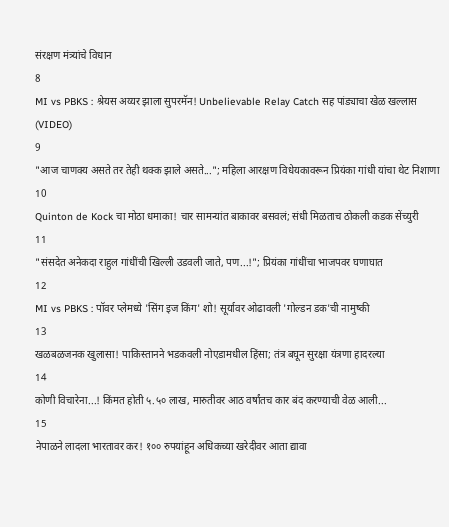संरक्षण मंत्र्यांचे विधान
8
MI vs PBKS : श्रेयस अय्यर झाला सुपरमॅन! Unbelievable Relay Catch सह पांड्याचा खेळ खल्लास (VIDEO)
9
"आज चाणक्य असते तर तेही थक्क झाले असते..."; महिला आरक्षण विधेयकावरून प्रियंका गांधी यांचा थेट निशाणा
10
Quinton de Kock चा मोठा धमाका! चार सामन्यांत बाकावर बसवलं; संधी मिळताच ठोकली कडक सेंच्युरी
11
"संसदेत अनेकदा राहुल गांधींची खिल्ली उडवली जाते, पण...!"; प्रियंका गांधींचा भाजपवर घणाघात
12
MI vs PBKS : पॉवर प्लेमध्ये 'सिंग इज किंग' शो! सूर्यावर ओढावली 'गोल्डन डक'ची नामुष्की
13
खळबळजनक खुलासा! पाकिस्तानने भडकवली नोएडामधील हिंसा; तंत्र बघून सुरक्षा यंत्रणा हादरल्या
14
कोणी विचारेना...! किंमत होती ५.५० लाख, मारुतीवर आठ वर्षांतच कार बंद करण्याची वेळ आली...
15
नेपाळने लादला भारतावर कर! १०० रुपयांहून अधिकच्या खरेदीवर आता द्यावा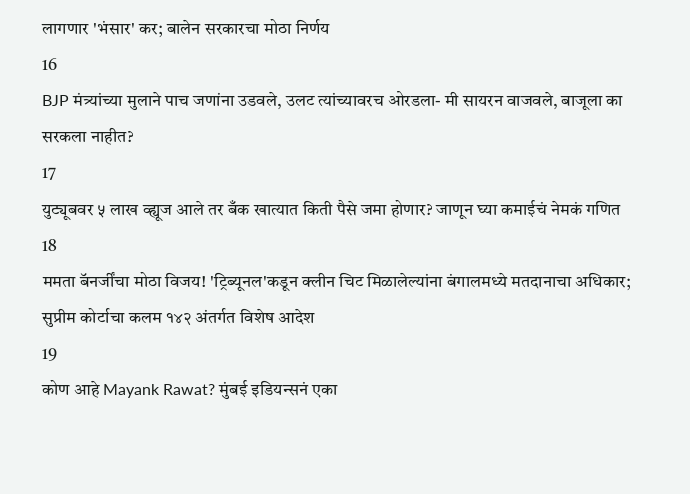लागणार 'भंसार' कर; बालेन सरकारचा मोठा निर्णय
16
BJP मंत्र्यांच्या मुलाने पाच जणांना उडवले, उलट त्यांच्यावरच ओरडला- मी सायरन वाजवले, बाजूला का सरकला नाहीत?
17
युट्यूबवर ५ लाख व्ह्यूज आले तर बँक खात्यात किती पैसे जमा होणार? जाणून घ्या कमाईचं नेमकं गणित
18
ममता बॅनर्जींचा मोठा विजय! 'ट्रिब्यूनल'कडून क्लीन चिट मिळालेल्यांना बंगालमध्ये मतदानाचा अधिकार; सुप्रीम कोर्टाचा कलम १४२ अंतर्गत विशेष आदेश
19
कोण आहे Mayank Rawat? मुंबई इडियन्सनं एका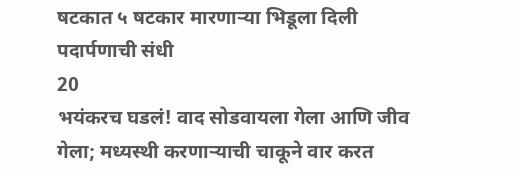षटकात ५ षटकार मारणाऱ्या भिडूला दिली पदार्पणाची संधी
20
भयंकरच घडलं! वाद सोडवायला गेला आणि जीव गेला; मध्यस्थी करणाऱ्याची चाकूने वार करत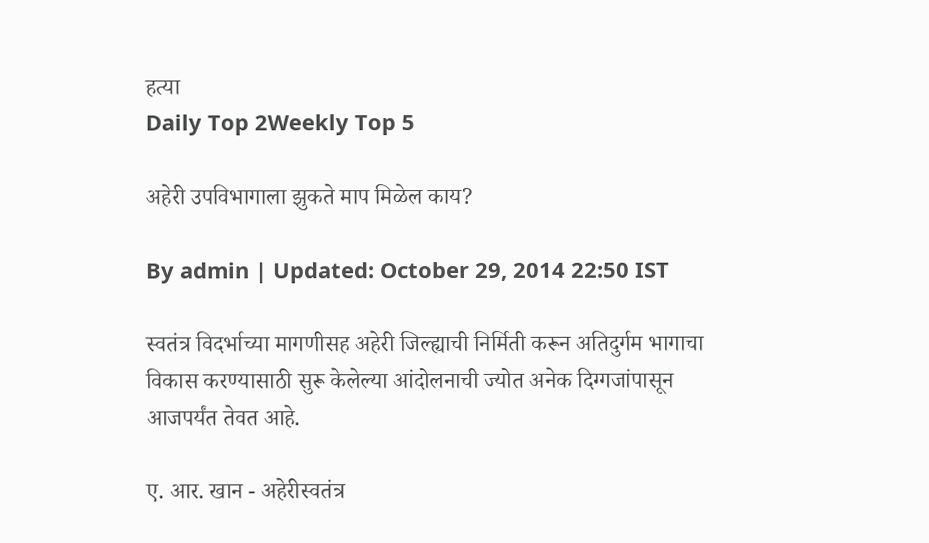हत्या
Daily Top 2Weekly Top 5

अहेरी उपविभागाला झुकते माप मिळेल काय?

By admin | Updated: October 29, 2014 22:50 IST

स्वतंत्र विदर्भाच्या मागणीसह अहेरी जिल्ह्याची निर्मिती करून अतिदुर्गम भागाचा विकास करण्यासाठी सुरू केलेल्या आंदोलनाची ज्योत अनेक दिग्गजांपासून आजपर्यंत तेवत आहे.

ए. आर. खान - अहेरीस्वतंत्र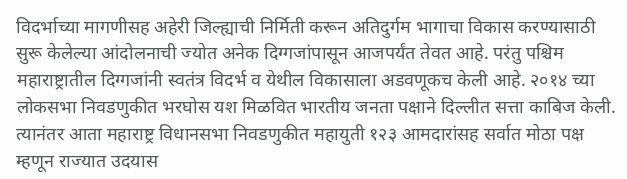विदर्भाच्या मागणीसह अहेरी जिल्ह्याची निर्मिती करून अतिदुर्गम भागाचा विकास करण्यासाठी सुरू केलेल्या आंदोलनाची ज्योत अनेक दिग्गजांपासून आजपर्यंत तेवत आहे. परंतु पश्चिम महाराष्ट्रातील दिग्गजांनी स्वतंत्र विदर्भ व येथील विकासाला अडवणूकच केली आहे. २०१४ च्या लोकसभा निवडणुकीत भरघोस यश मिळवित भारतीय जनता पक्षाने दिल्लीत सत्ता काबिज केली. त्यानंतर आता महाराष्ट्र विधानसभा निवडणुकीत महायुती १२३ आमदारांसह सर्वात मोठा पक्ष म्हणून राज्यात उदयास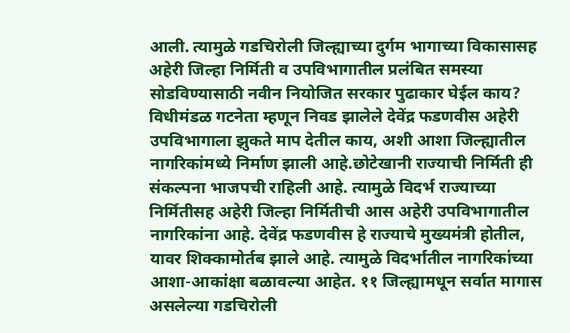आली. त्यामुळे गडचिरोली जिल्ह्याच्या दुर्गम भागाच्या विकासासह अहेरी जिल्हा निर्मिती व उपविभागातील प्रलंबित समस्या सोडविण्यासाठी नवीन नियोजित सरकार पुढाकार घेईल काय? विधीमंडळ गटनेता म्हणून निवड झालेले देवेंद्र फडणवीस अहेरी उपविभागाला झुकते माप देतील काय, अशी आशा जिल्ह्यातील नागरिकांमध्ये निर्माण झाली आहे.छोटेखानी राज्याची निर्मिती ही संकल्पना भाजपची राहिली आहे. त्यामुळे विदर्भ राज्याच्या निर्मितीसह अहेरी जिल्हा निर्मितीची आस अहेरी उपविभागातील नागरिकांना आहे. देवेंद्र फडणवीस हे राज्याचे मुख्यमंत्री होतील, यावर शिक्कामोर्तब झाले आहे. त्यामुळे विदर्भातील नागरिकांच्या आशा-आकांक्षा बळावल्या आहेत. ११ जिल्ह्यामधून सर्वात मागास असलेल्या गडचिरोली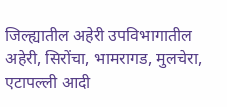जिल्ह्यातील अहेरी उपविभागातील अहेरी, सिरोंचा, भामरागड, मुलचेरा, एटापल्ली आदी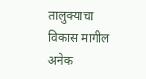तालुक्याचा विकास मागील अनेक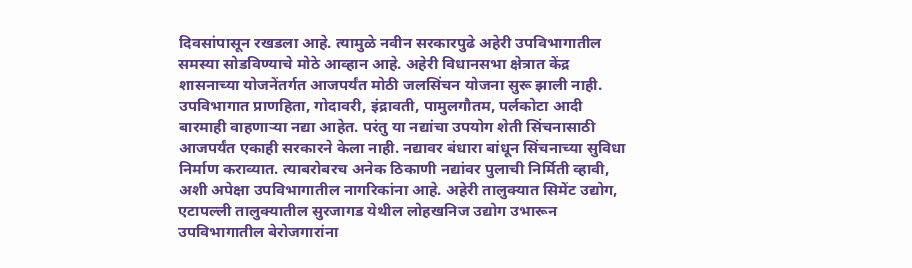दिवसांपासून रखडला आहे. त्यामुळे नवीन सरकारपुढे अहेरी उपविभागातील समस्या सोडविण्याचे मोठे आव्हान आहे. अहेरी विधानसभा क्षेत्रात केंद्र शासनाच्या योजनेंतर्गत आजपर्यंत मोठी जलसिंचन योजना सुरू झाली नाही. उपविभागात प्राणहिता, गोदावरी, इंद्रावती, पामुलगौतम, पर्लकोटा आदी बारमाही वाहणाऱ्या नद्या आहेत. परंतु या नद्यांचा उपयोग शेती सिंचनासाठी आजपर्यंत एकाही सरकारने केला नाही. नद्यावर बंधारा बांधून सिंचनाच्या सुविधा निर्माण कराव्यात. त्याबरोबरच अनेक ठिकाणी नद्यांवर पुलाची निर्मिती व्हावी, अशी अपेक्षा उपविभागातील नागरिकांना आहे. अहेरी तालुक्यात सिमेंट उद्योग, एटापल्ली तालुक्यातील सुरजागड येथील लोहखनिज उद्योग उभारून उपविभागातील बेरोजगारांना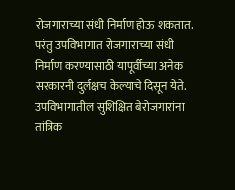रोजगाराच्या संधी निर्माण होऊ शकतात. परंतु उपविभागात रोजगाराच्या संधी निर्माण करण्यासाठी यापूर्वीच्या अनेक सरकारनी दुर्लक्षच केल्याचे दिसून येते. उपविभागातील सुशिक्षित बेरोजगारांना तांत्रिक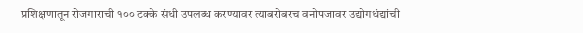प्रशिक्षणातून रोजगाराची १०० टक्के संधी उपलब्ध करण्यावर त्याबरोबरच वनोपजावर उद्योगधंद्यांची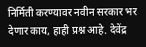निर्मिती करण्यावर नवीन सरकार भर देणार काय, हाही प्रश्न आहे. देवेंद्र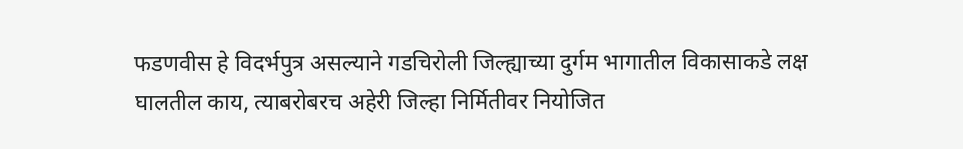फडणवीस हे विदर्भपुत्र असल्याने गडचिरोली जिल्ह्याच्या दुर्गम भागातील विकासाकडे लक्ष घालतील काय, त्याबरोबरच अहेरी जिल्हा निर्मितीवर नियोजित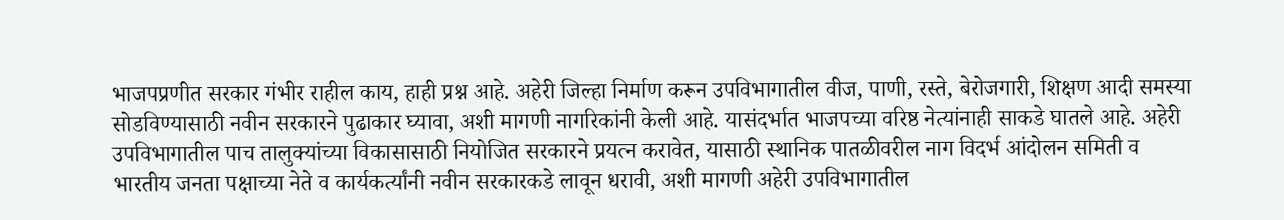भाजपप्रणीत सरकार गंभीर राहील काय, हाही प्रश्न आहे. अहेरी जिल्हा निर्माण करून उपविभागातील वीज, पाणी, रस्ते, बेरोजगारी, शिक्षण आदी समस्या सोडविण्यासाठी नवीन सरकारने पुढाकार घ्यावा, अशी मागणी नागरिकांनी केली आहे. यासंदर्भात भाजपच्या वरिष्ठ नेत्यांनाही साकडे घातले आहे. अहेरी उपविभागातील पाच तालुक्यांच्या विकासासाठी नियोजित सरकारने प्रयत्न करावेत, यासाठी स्थानिक पातळीवरील नाग विदर्भ आंदोलन समिती व भारतीय जनता पक्षाच्या नेते व कार्यकर्त्यांनी नवीन सरकारकडे लावून धरावी, अशी मागणी अहेरी उपविभागातील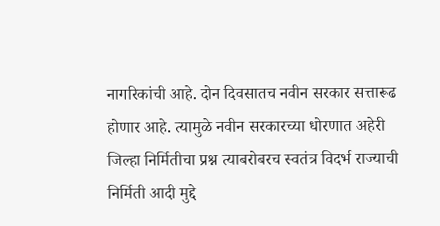नागरिकांची आहे. दोन दिवसातच नवीन सरकार सत्तारूढ होणार आहे. त्यामुळे नवीन सरकारच्या धोरणात अहेरी जिल्हा निर्मितीचा प्रश्न त्याबरोबरच स्वतंत्र विदर्भ राज्याची निर्मिती आदी मुद्दे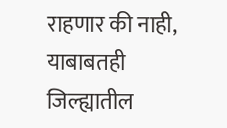राहणार की नाही, याबाबतही जिल्ह्यातील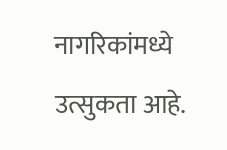नागरिकांमध्ये उत्सुकता आहे.